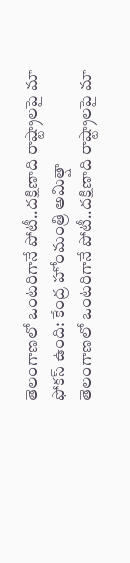తెలంగాణలో ఒంటరిగానే పోటీ..దక్షిణాది రాష్ట్రాలపై మా ఫోకస్ ఉంది: కేంద్ర హోంమంత్రి అమిత్షా
తెలంగాణలో ఒంటరిగానే పోటీ..దక్షిణాది రాష్ట్రాలపై మా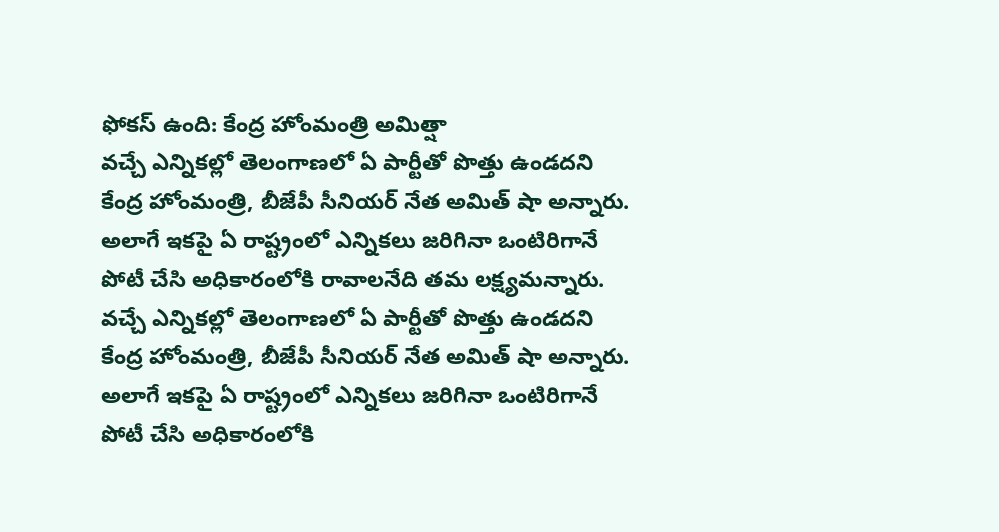ఫోకస్ ఉంది: కేంద్ర హోంమంత్రి అమిత్షా
వచ్చే ఎన్నికల్లో తెలంగాణలో ఏ పార్టీతో పొత్తు ఉండదని కేంద్ర హోంమంత్రి, బీజేపీ సీనియర్ నేత అమిత్ షా అన్నారు. అలాగే ఇకపై ఏ రాష్ట్రంలో ఎన్నికలు జరిగినా ఒంటిరిగానే పోటీ చేసి అధికారంలోకి రావాలనేది తమ లక్ష్యమన్నారు.
వచ్చే ఎన్నికల్లో తెలంగాణలో ఏ పార్టీతో పొత్తు ఉండదని కేంద్ర హోంమంత్రి, బీజేపీ సీనియర్ నేత అమిత్ షా అన్నారు. అలాగే ఇకపై ఏ రాష్ట్రంలో ఎన్నికలు జరిగినా ఒంటిరిగానే పోటీ చేసి అధికారంలోకి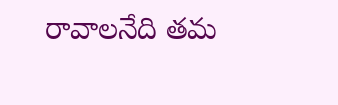రావాలనేది తమ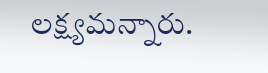లక్ష్యమన్నారు.